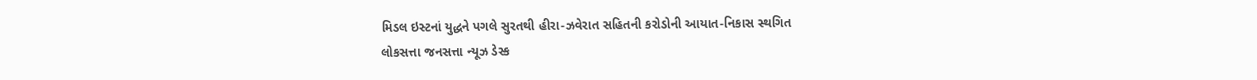મિડલ ઇસ્ટનાં યુદ્ધને પગલે સુરતથી હીરા-ઝવેરાત સહિતની કરોડોની આયાત-નિકાસ સ્થગિત
લોકસત્તા જનસત્તા ન્યૂઝ ડેસ્ક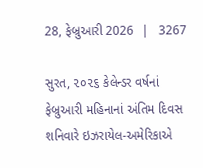28, ફેબ્રુઆરી 2026  |   3267

સુરત, ૨૦૨૬ કેલેન્ડર વર્ષનાં ફેબ્રુઆરી મહિનાનાં અંતિમ દિવસ શનિવારે ઇઝરાયેલ-અમેરિકાએ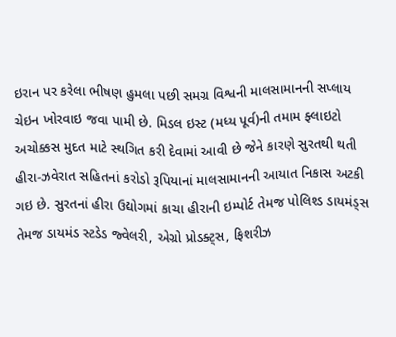ઇરાન પર કરેલા ભીષણ હુમલા પછી સમગ્ર વિશ્વની માલસામાનની સપ્લાય ચેઇન ખોરવાઇ જવા પામી છે. મિડલ ઇસ્ટ (મધ્ય પૂર્વ)ની તમામ ફ્લાઇટો અચોક્કસ મુદત માટે સ્થગિત કરી દેવામાં આવી છે જેને કારણે સુરતથી થતી હીરા-ઝવેરાત સહિતનાં કરોડો રૂપિયાનાં માલસામાનની આયાત નિકાસ અટકી ગઇ છે. સુરતનાં હીરા ઉદ્યોગમાં કાચા હીરાની ઇમ્પોર્ટ તેમજ પોલિશ્ડ ડાયમંડ્સ તેમજ ડાયમંડ સ્ટડેડ જ્વેલરી, એગ્રો પ્રોડક્ટ્સ, ફિશરીઝ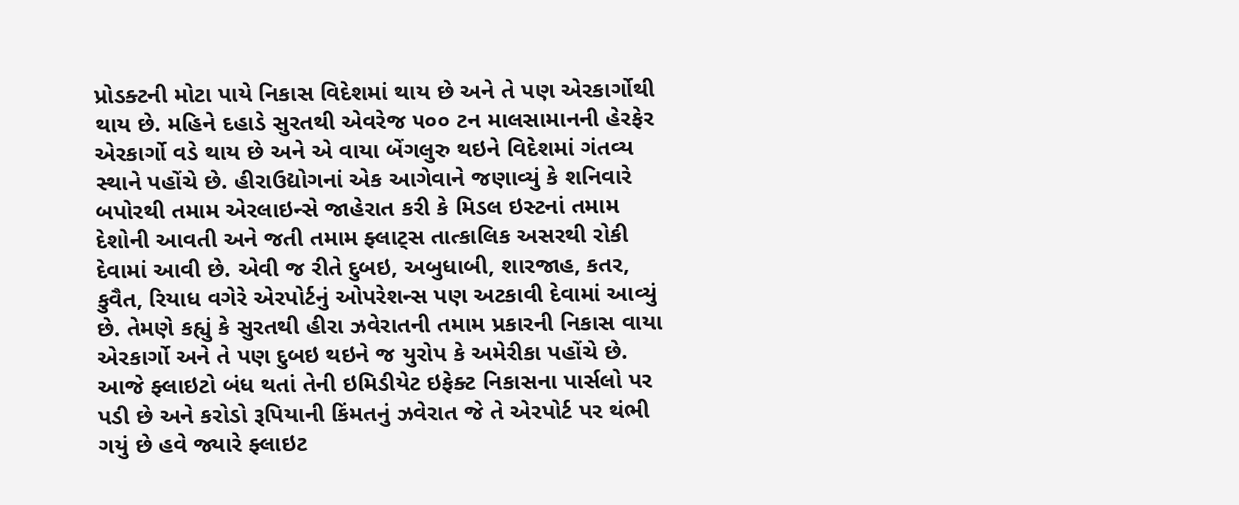પ્રોડક્ટની મોટા પાયે નિકાસ વિદેશમાં થાય છે અને તે પણ એરકાર્ગોથી થાય છે. મહિને દહાડે સુરતથી એવરેજ ૫૦૦ ટન માલસામાનની હેરફેર એરકાર્ગો વડે થાય છે અને એ વાયા બેંગલુરુ થઇને વિદેશમાં ગંતવ્ય સ્થાને પહોંચે છે. હીરાઉદ્યોગનાં એક આગેવાને જણાવ્યું કે શનિવારે બપોરથી તમામ એરલાઇન્સે જાહેરાત કરી કે મિડલ ઇસ્ટનાં તમામ દેશોની આવતી અને જતી તમામ ફ્લાટ્સ તાત્કાલિક અસરથી રોકી દેવામાં આવી છે. એવી જ રીતે દુબઇ, અબુધાબી, શારજાહ, કતર, કુવૈત, રિયાધ વગેરે એરપોર્ટનું ઓપરેશન્સ પણ અટકાવી દેવામાં આવ્યું છે. તેમણે કહ્યું કે સુરતથી હીરા ઝવેરાતની તમામ પ્રકારની નિકાસ વાયા એરકાર્ગો અને તે પણ દુબઇ થઇને જ યુરોપ કે અમેરીકા પહોંચે છે. આજે ફ્લાઇટો બંધ થતાં તેની ઇમિડીયેટ ઇફેક્ટ નિકાસના પાર્સલો પર પડી છે અને કરોડો રૂપિયાની કિંમતનું ઝવેરાત જે તે એરપોર્ટ પર થંભી ગયું છે હવે જ્યારે ફ્લાઇટ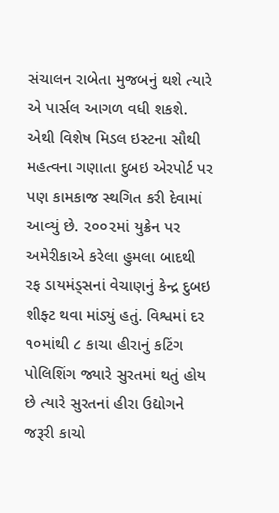સંચાલન રાબેતા મુજબનું થશે ત્યારે એ પાર્સલ આગળ વધી શકશે. એથી વિશેષ મિડલ ઇસ્ટના સૌથી મહત્વના ગણાતા દુબઇ એરપોર્ટ પર પણ કામકાજ સ્થગિત કરી દેવામાં આવ્યું છે. ૨૦૦૨માં યુક્રેન પર અમેરીકાએ કરેલા હુમલા બાદથી રફ ડાયમંડ્સનાં વેચાણનું કેન્દ્ર દુબઇ શીફ્ટ થવા માંડ્યું હતું. વિશ્વમાં દર ૧૦માંથી ૮ કાચા હીરાનું કટિંગ પોલિશિંગ જ્યારે સુરતમાં થતું હોય છે ત્યારે સુરતનાં હીરા ઉદ્યોગને જરૂરી કાચો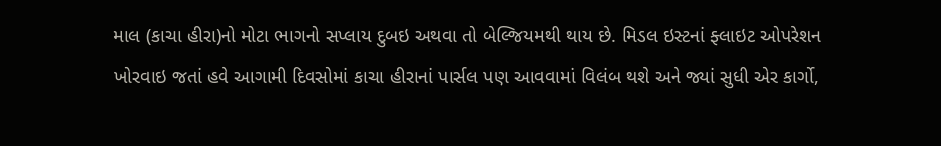માલ (કાચા હીરા)નો મોટા ભાગનો સપ્લાય દુબઇ અથવા તો બેલ્જિયમથી થાય છે. મિડલ ઇસ્ટનાં ફ્લાઇટ ઓપરેશન ખોરવાઇ જતાં હવે આગામી દિવસોમાં કાચા હીરાનાં પાર્સલ પણ આવવામાં વિલંબ થશે અને જ્યાં સુધી એર કાર્ગો,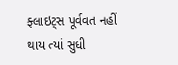ફ્લાઇટ્સ પૂર્વવત નહીં થાય ત્યાં સુધી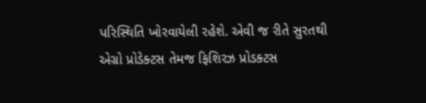પરિસ્થિતિ ખોરવાયેલી રહેશે. એવી જ રીતે સુરતથી એગ્રો પ્રોડેક્ટસ તેમજ ફિશિરઝ પ્રોડક્ટસ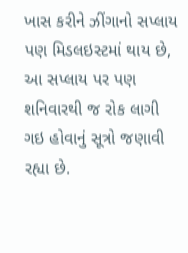ખાસ કરીને ઝીંગાનો સપ્લાય પણ મિડલઇસ્ટમાં થાય છે, આ સપ્લાય પર પણ શનિવારથી જ રોક લાગી ગઇ હોવાનું સૂત્રો જણાવી રહ્યા છે.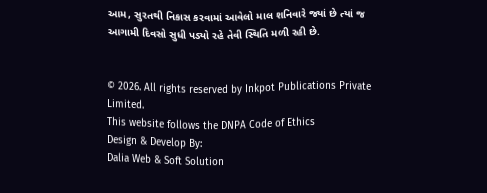આમ, સુરતથી નિકાસ કરવામાં આવેલો માલ શનિવારે જ્યાં છે ત્યાં જ આગામી દિવસો સુધી પડ્યો રહે તેવી સ્થિતિ મળી રહી છે.


© 2026. All rights reserved by Inkpot Publications Private Limited.
This website follows the DNPA Code of Ethics
Design & Develop By:
Dalia Web & Soft Solution